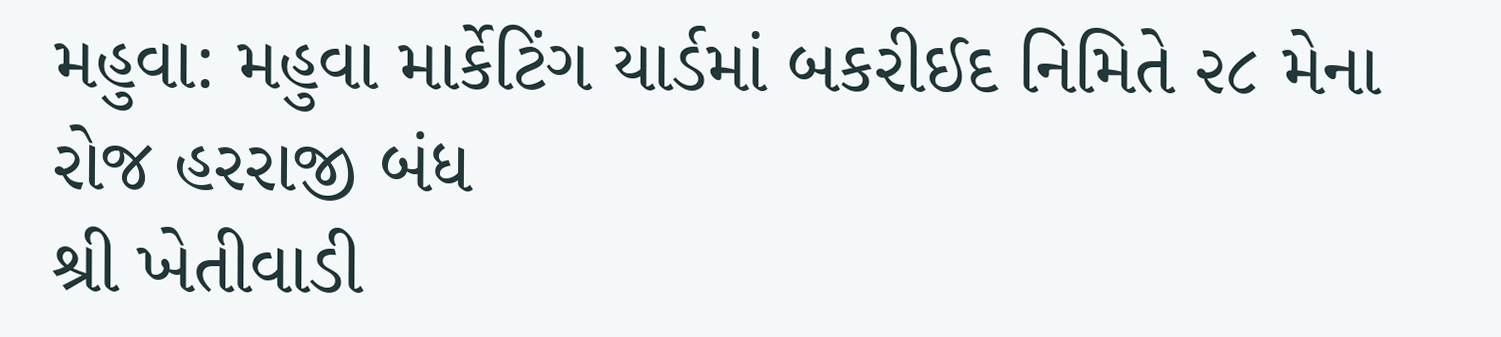મહુવા: મહુવા માર્કેટિંગ યાર્ડમાં બકરીઈદ નિમિતે ૨૮ મેના રોજ હરરાજી બંધ
શ્રી ખેતીવાડી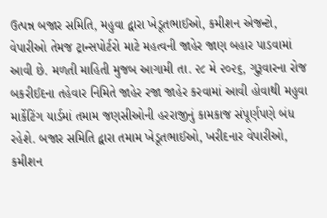ઉત્પન્ન બજાર સમિતિ, મહુવા દ્વારા ખેડૂતભાઈઓ, કમીશન એજન્ટો, વેપારીઓ તેમજ ટ્રાન્સપોર્ટરો માટે મહત્વની જાહેર જાણ બહાર પાડવામાં આવી છે. મળતી માહિતી મુજબ આગામી તા. ૨૮ મે ૨૦૨૬, ગુરૂવારના રોજ બકરીઈદના તહેવાર નિમિતે જાહેર રજા જાહેર કરવામાં આવી હોવાથી મહુવા માર્કેટિંગ યાર્ડમાં તમામ જણસીઓની હરરાજીનું કામકાજ સંપૂર્ણપણે બંધ રહેશે. બજાર સમિતિ દ્વારા તમામ ખેડૂતભાઈઓ, ખરીદનાર વેપારીઓ, કમીશન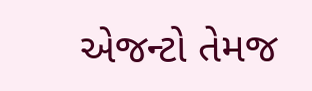એજન્ટો તેમજ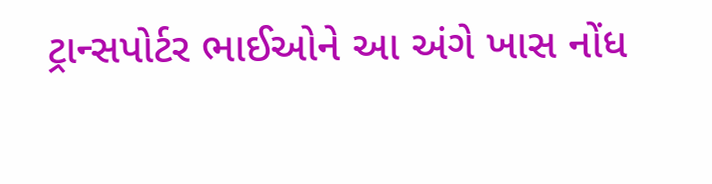ટ્રાન્સપોર્ટર ભાઈઓને આ અંગે ખાસ નોંધ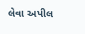લેવા અપીલ